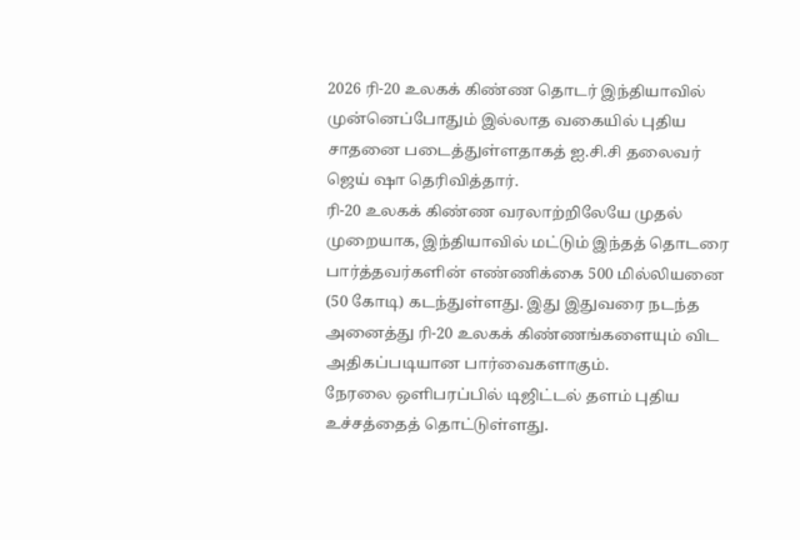2026 ரி-20 உலகக் கிண்ண தொடர் இந்தியாவில் முன்னெப்போதும் இல்லாத வகையில் புதிய சாதனை படைத்துள்ளதாகத் ஐ.சி.சி தலைவர் ஜெய் ஷா தெரிவித்தார்.
ரி-20 உலகக் கிண்ண வரலாற்றிலேயே முதல் முறையாக, இந்தியாவில் மட்டும் இந்தத் தொடரை பார்த்தவர்களின் எண்ணிக்கை 500 மில்லியனை (50 கோடி) கடந்துள்ளது. இது இதுவரை நடந்த அனைத்து ரி-20 உலகக் கிண்ணங்களையும் விட அதிகப்படியான பார்வைகளாகும்.
நேரலை ஒளிபரப்பில் டிஜிட்டல் தளம் புதிய உச்சத்தைத் தொட்டுள்ளது.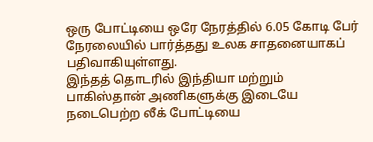ஒரு போட்டியை ஒரே நேரத்தில் 6.05 கோடி பேர் நேரலையில் பார்த்தது உலக சாதனையாகப் பதிவாகியுள்ளது.
இந்தத் தொடரில் இந்தியா மற்றும் பாகிஸ்தான் அணிகளுக்கு இடையே நடைபெற்ற லீக் போட்டியை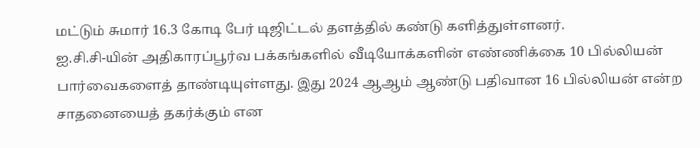மட்டும் சுமார் 16.3 கோடி பேர் டிஜிட்டல் தளத்தில் கண்டு களித்துள்ளனர்.
ஐ.சி.சி-யின் அதிகாரப்பூர்வ பக்கங்களில் வீடியோக்களின் எண்ணிக்கை 10 பில்லியன் பார்வைகளைத் தாண்டியுள்ளது. இது 2024 ஆஆம் ஆண்டு பதிவான 16 பில்லியன் என்ற சாதனையைத் தகர்க்கும் என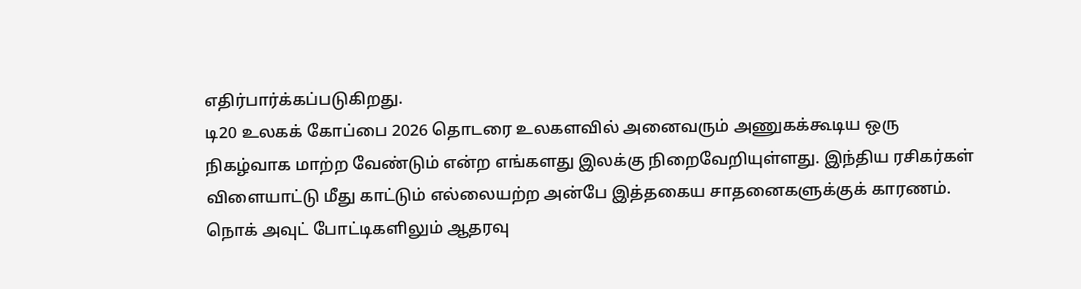எதிர்பார்க்கப்படுகிறது.
டி20 உலகக் கோப்பை 2026 தொடரை உலகளவில் அனைவரும் அணுகக்கூடிய ஒரு நிகழ்வாக மாற்ற வேண்டும் என்ற எங்களது இலக்கு நிறைவேறியுள்ளது. இந்திய ரசிகர்கள் விளையாட்டு மீது காட்டும் எல்லையற்ற அன்பே இத்தகைய சாதனைகளுக்குக் காரணம்.
நொக் அவுட் போட்டிகளிலும் ஆதரவு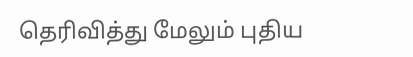தெரிவித்து மேலும் புதிய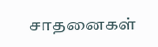சாதனைகள்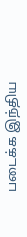படைக்க இந்திய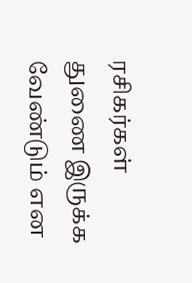ரசிகர்கள் துணை இருக்க வேண்டும் என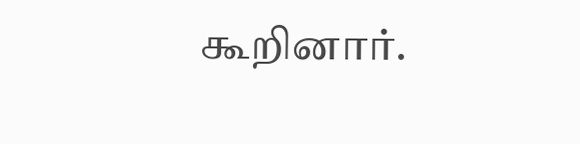கூறினார்.